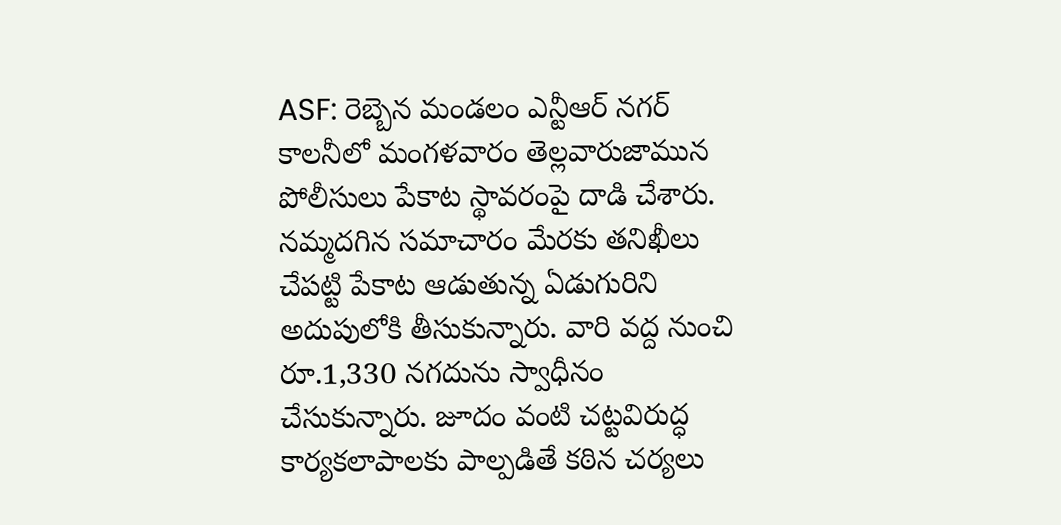ASF: రెబ్బెన మండలం ఎన్టీఆర్ నగర్ కాలనీలో మంగళవారం తెల్లవారుజామున పోలీసులు పేకాట స్థావరంపై దాడి చేశారు. నమ్మదగిన సమాచారం మేరకు తనిఖీలు చేపట్టి పేకాట ఆడుతున్న ఏడుగురిని అదుపులోకి తీసుకున్నారు. వారి వద్ద నుంచి రూ.1,330 నగదును స్వాధీనం చేసుకున్నారు. జూదం వంటి చట్టవిరుద్ధ కార్యకలాపాలకు పాల్పడితే కఠిన చర్యలు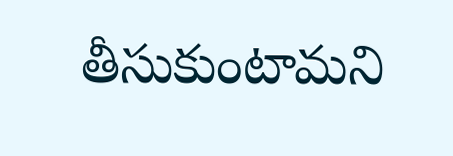తీసుకుంటామని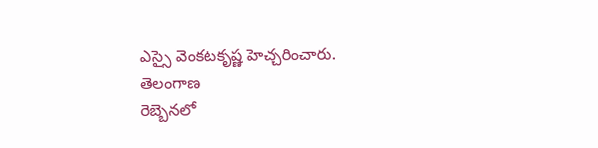ఎస్సై వెంకటకృష్ణ హెచ్చరించారు.
తెలంగాణ
రెబ్బెనలో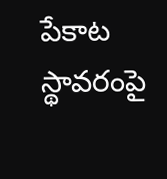పేకాట స్థావరంపై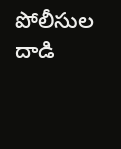పోలీసుల దాడి